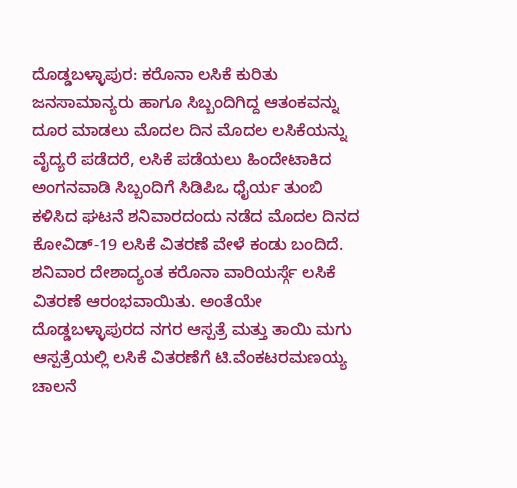ದೊಡ್ಡಬಳ್ಳಾಪುರ: ಕರೊನಾ ಲಸಿಕೆ ಕುರಿತು ಜನಸಾಮಾನ್ಯರು ಹಾಗೂ ಸಿಬ್ಬಂದಿಗಿದ್ದ ಆತಂಕವನ್ನು ದೂರ ಮಾಡಲು ಮೊದಲ ದಿನ ಮೊದಲ ಲಸಿಕೆಯನ್ನು ವೈದ್ಯರೆ ಪಡೆದರೆ, ಲಸಿಕೆ ಪಡೆಯಲು ಹಿಂದೇಟಾಕಿದ ಅಂಗನವಾಡಿ ಸಿಬ್ಬಂದಿಗೆ ಸಿಡಿಪಿಒ ಧೈರ್ಯ ತುಂಬಿ ಕಳಿಸಿದ ಘಟನೆ ಶನಿವಾರದಂದು ನಡೆದ ಮೊದಲ ದಿನದ ಕೋವಿಡ್-19 ಲಸಿಕೆ ವಿತರಣೆ ವೇಳೆ ಕಂಡು ಬಂದಿದೆ.
ಶನಿವಾರ ದೇಶಾದ್ಯಂತ ಕರೊನಾ ವಾರಿಯರ್ಸ್ಗೆ ಲಸಿಕೆ ವಿತರಣೆ ಆರಂಭವಾಯಿತು. ಅಂತೆಯೇ ದೊಡ್ಡಬಳ್ಳಾಪುರದ ನಗರ ಆಸ್ಪತ್ರೆ ಮತ್ತು ತಾಯಿ ಮಗು ಆಸ್ಪತ್ರೆಯಲ್ಲಿ ಲಸಿಕೆ ವಿತರಣೆಗೆ ಟಿ.ವೆಂಕಟರಮಣಯ್ಯ ಚಾಲನೆ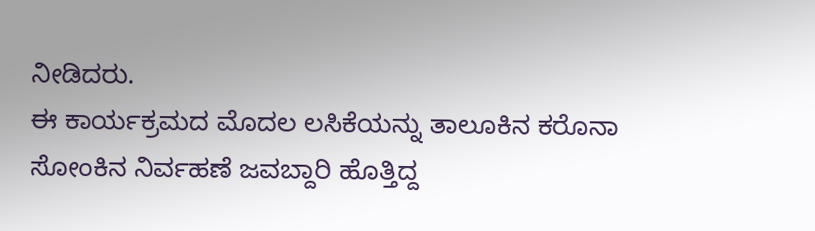ನೀಡಿದರು.
ಈ ಕಾರ್ಯಕ್ರಮದ ಮೊದಲ ಲಸಿಕೆಯನ್ನು ತಾಲೂಕಿನ ಕರೊನಾ ಸೋಂಕಿನ ನಿರ್ವಹಣೆ ಜವಬ್ದಾರಿ ಹೊತ್ತಿದ್ದ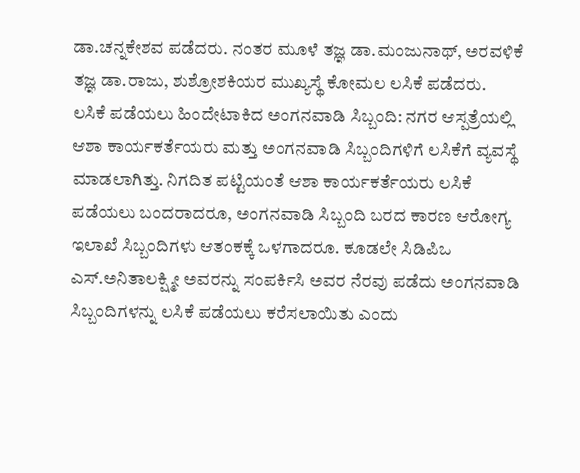ಡಾ.ಚನ್ನಕೇಶವ ಪಡೆದರು. ನಂತರ ಮೂಳೆ ತಜ್ಞ ಡಾ.ಮಂಜುನಾಥ್, ಅರವಳಿಕೆ ತಜ್ಞ ಡಾ.ರಾಜು, ಶುಶ್ರೋಶಕಿಯರ ಮುಖ್ಯಸ್ಥೆ ಕೋಮಲ ಲಸಿಕೆ ಪಡೆದರು.
ಲಸಿಕೆ ಪಡೆಯಲು ಹಿಂದೇಟಾಕಿದ ಅಂಗನವಾಡಿ ಸಿಬ್ಬಂದಿ: ನಗರ ಆಸ್ಪತ್ರೆಯಲ್ಲಿ ಆಶಾ ಕಾರ್ಯಕರ್ತೆಯರು ಮತ್ತು ಅಂಗನವಾಡಿ ಸಿಬ್ಬಂದಿಗಳಿಗೆ ಲಸಿಕೆಗೆ ವ್ಯವಸ್ಥೆ ಮಾಡಲಾಗಿತ್ತು. ನಿಗದಿತ ಪಟ್ಟಿಯಂತೆ ಆಶಾ ಕಾರ್ಯಕರ್ತೆಯರು ಲಸಿಕೆ ಪಡೆಯಲು ಬಂದರಾದರೂ, ಅಂಗನವಾಡಿ ಸಿಬ್ಬಂದಿ ಬರದ ಕಾರಣ ಆರೋಗ್ಯ ಇಲಾಖೆ ಸಿಬ್ಬಂದಿಗಳು ಆತಂಕಕ್ಕೆ ಒಳಗಾದರೂ. ಕೂಡಲೇ ಸಿಡಿಪಿಒ ಎಸ್.ಅನಿತಾಲಕ್ಷ್ಮೀ ಅವರನ್ನು ಸಂಪರ್ಕಿಸಿ ಅವರ ನೆರವು ಪಡೆದು ಅಂಗನವಾಡಿ ಸಿಬ್ಬಂದಿಗಳನ್ನು ಲಸಿಕೆ ಪಡೆಯಲು ಕರೆಸಲಾಯಿತು ಎಂದು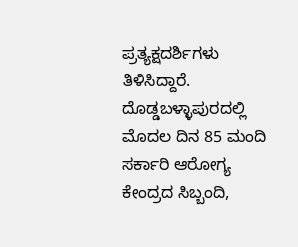ಪ್ರತ್ಯಕ್ಷದರ್ಶಿಗಳು ತಿಳಿಸಿದ್ದಾರೆ.
ದೊಡ್ಡಬಳ್ಳಾಪುರದಲ್ಲಿ ಮೊದಲ ದಿನ 85 ಮಂದಿ ಸರ್ಕಾರಿ ಆರೋಗ್ಯ ಕೇಂದ್ರದ ಸಿಬ್ಬಂದಿ,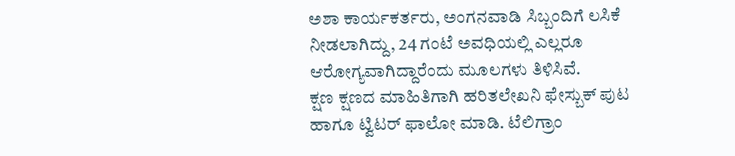ಅಶಾ ಕಾರ್ಯಕರ್ತರು, ಅಂಗನವಾಡಿ ಸಿಬ್ಬಂದಿಗೆ ಲಸಿಕೆ ನೀಡಲಾಗಿದ್ದು, 24 ಗಂಟೆ ಅವಧಿಯಲ್ಲಿ ಎಲ್ಲರೂ ಆರೋಗ್ಯವಾಗಿದ್ದಾರೆಂದು ಮೂಲಗಳು ತಿಳಿಸಿವೆ.
ಕ್ಷಣ ಕ್ಷಣದ ಮಾಹಿತಿಗಾಗಿ ಹರಿತಲೇಖನಿ ಫೇಸ್ಬುಕ್ ಪುಟ ಹಾಗೂ ಟ್ವಿಟರ್ ಫಾಲೋ ಮಾಡಿ. ಟೆಲಿಗ್ರಾಂ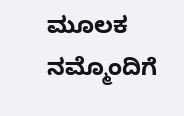ಮೂಲಕ ನಮ್ಮೊಂದಿಗೆ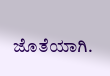ಜೊತೆಯಾಗಿ.